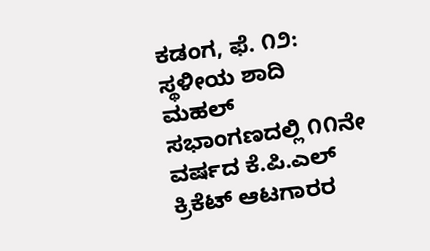ಕಡಂಗ, ಫೆ. ೧೨: ಸ್ಥಳೀಯ ಶಾದಿ ಮಹಲ್ ಸಭಾಂಗಣದಲ್ಲಿ ೧೧ನೇ ವರ್ಷದ ಕೆ.ಪಿ.ಎಲ್ ಕ್ರಿಕೆಟ್ ಆಟಗಾರರ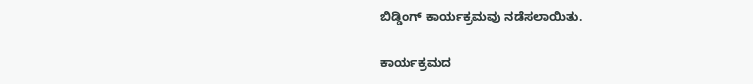ಬಿಡ್ಡಿಂಗ್ ಕಾರ್ಯಕ್ರಮವು ನಡೆಸಲಾಯಿತು.

ಕಾರ್ಯಕ್ರಮದ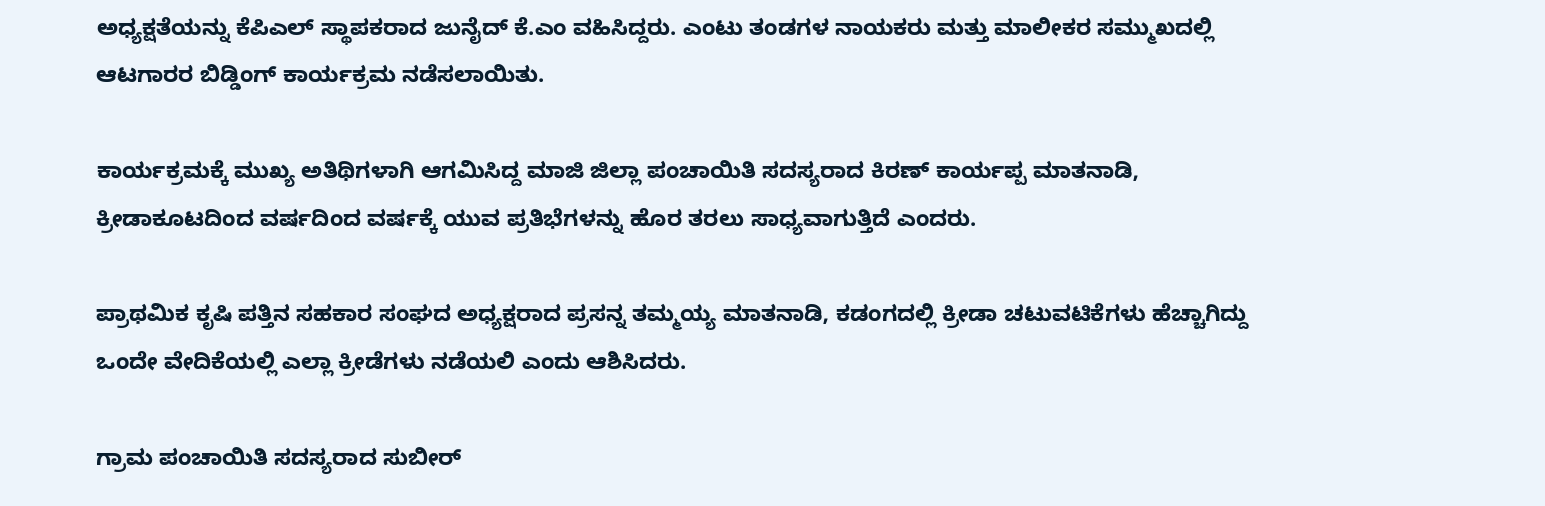ಅಧ್ಯಕ್ಷತೆಯನ್ನು ಕೆಪಿಎಲ್ ಸ್ಥಾಪಕರಾದ ಜುನೈದ್ ಕೆ.ಎಂ ವಹಿಸಿದ್ದರು. ಎಂಟು ತಂಡಗಳ ನಾಯಕರು ಮತ್ತು ಮಾಲೀಕರ ಸಮ್ಮುಖದಲ್ಲಿ ಆಟಗಾರರ ಬಿಡ್ಡಿಂಗ್ ಕಾರ್ಯಕ್ರಮ ನಡೆಸಲಾಯಿತು.

ಕಾರ್ಯಕ್ರಮಕ್ಕೆ ಮುಖ್ಯ ಅತಿಥಿಗಳಾಗಿ ಆಗಮಿಸಿದ್ದ ಮಾಜಿ ಜಿಲ್ಲಾ ಪಂಚಾಯಿತಿ ಸದಸ್ಯರಾದ ಕಿರಣ್ ಕಾರ್ಯಪ್ಪ ಮಾತನಾಡಿ, ಕ್ರೀಡಾಕೂಟದಿಂದ ವರ್ಷದಿಂದ ವರ್ಷಕ್ಕೆ ಯುವ ಪ್ರತಿಭೆಗಳನ್ನು ಹೊರ ತರಲು ಸಾಧ್ಯವಾಗುತ್ತಿದೆ ಎಂದರು.

ಪ್ರಾಥಮಿಕ ಕೃಷಿ ಪತ್ತಿನ ಸಹಕಾರ ಸಂಘದ ಅಧ್ಯಕ್ಷರಾದ ಪ್ರಸನ್ನ ತಮ್ಮಯ್ಯ ಮಾತನಾಡಿ, ಕಡಂಗದಲ್ಲಿ ಕ್ರೀಡಾ ಚಟುವಟಿಕೆಗಳು ಹೆಚ್ಚಾಗಿದ್ದು ಒಂದೇ ವೇದಿಕೆಯಲ್ಲಿ ಎಲ್ಲಾ ಕ್ರೀಡೆಗಳು ನಡೆಯಲಿ ಎಂದು ಆಶಿಸಿದರು.

ಗ್ರಾಮ ಪಂಚಾಯಿತಿ ಸದಸ್ಯರಾದ ಸುಬೀರ್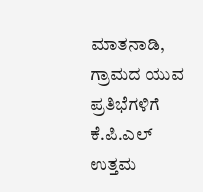ಮಾತನಾಡಿ, ಗ್ರಾಮದ ಯುವ ಪ್ರತಿಭೆಗಳಿಗೆ ಕೆ.ಪಿ.ಎಲ್ ಉತ್ತಮ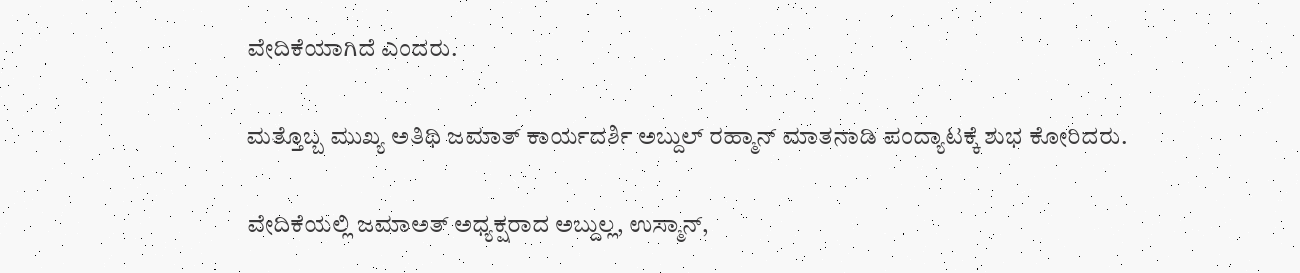ವೇದಿಕೆಯಾಗಿದೆ ಎಂದರು.

ಮತ್ತೊಬ್ಬ ಮುಖ್ಯ ಅತಿಥಿ ಜಮಾತ್ ಕಾರ್ಯದರ್ಶಿ ಅಬ್ದುಲ್ ರಹ್ಮಾನ್ ಮಾತನಾಡಿ ಪಂದ್ಯಾಟಕ್ಕೆ ಶುಭ ಕೋರಿದರು.

ವೇದಿಕೆಯಲ್ಲಿ ಜಮಾಅತ್ ಅಧ್ಯಕ್ಷರಾದ ಅಬ್ದುಲ್ಲ, ಉಸ್ಮಾನ್,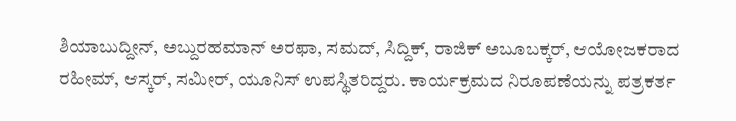ಶಿಯಾಬುದ್ದೀನ್, ಅಬ್ದುರಹಮಾನ್ ಅರಫಾ, ಸಮದ್, ಸಿದ್ದಿಕ್, ರಾಜಿಕ್ ಅಬೂಬಕ್ಕರ್, ಆಯೋಜಕರಾದ ರಹೀಮ್, ಆಸ್ಕರ್, ಸಮೀರ್, ಯೂನಿಸ್ ಉಪಸ್ಥಿತರಿದ್ದರು. ಕಾರ್ಯಕ್ರಮದ ನಿರೂಪಣೆಯನ್ನು ಪತ್ರಕರ್ತ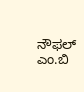ನೌಫಲ್ ಎಂ.ಬಿ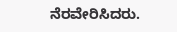ನೆರವೇರಿಸಿದರು.